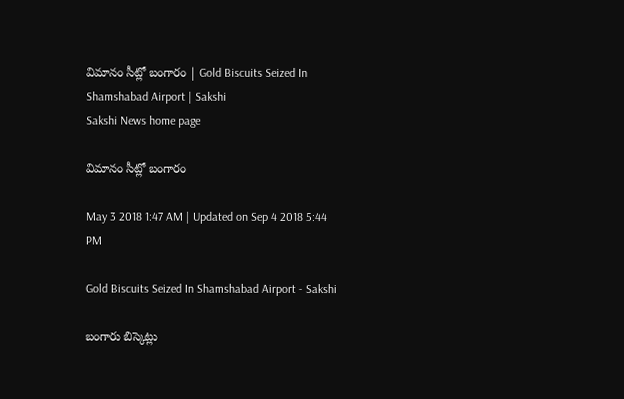విమానం సీట్లో బంగారం | Gold Biscuits Seized In Shamshabad Airport | Sakshi
Sakshi News home page

విమానం సీట్లో బంగారం

May 3 2018 1:47 AM | Updated on Sep 4 2018 5:44 PM

Gold Biscuits Seized In Shamshabad Airport - Sakshi

బంగారు బిస్కెట్లు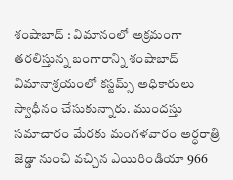శంషాబాద్‌ : విమానంలో అక్రమంగా తరలిస్తున్న బంగారాన్ని శంషాబాద్‌ విమానాశ్రయంలో కస్టమ్స్‌ అధికారులు స్వాధీనం చేసుకున్నారు. ముందస్తు సమాచారం మేరకు మంగళవారం అర్ధరాత్రి జెడ్డా నుంచి వచ్చిన ఎయిరిండియా 966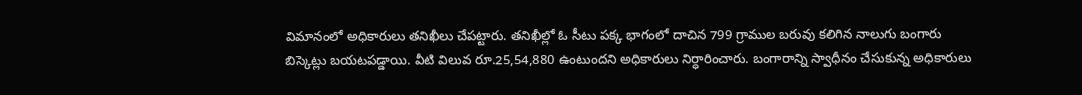విమానంలో అధికారులు తనిఖీలు చేపట్టారు. తనిఖీల్లో ఓ సీటు పక్క భాగంలో దాచిన 799 గ్రాముల బరువు కలిగిన నాలుగు బంగారు బిస్కెట్లు బయటపడ్డాయి. వీటి విలువ రూ.25,54,880 ఉంటుందని అధికారులు నిర్ధారించారు. బంగారాన్ని స్వాధీనం చేసుకున్న అధికారులు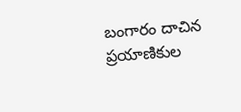బంగారం దాచిన ప్రయాణికుల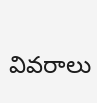వివరాలు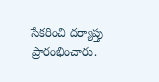సేకరించి దర్యాప్తు ప్రారంభించారు.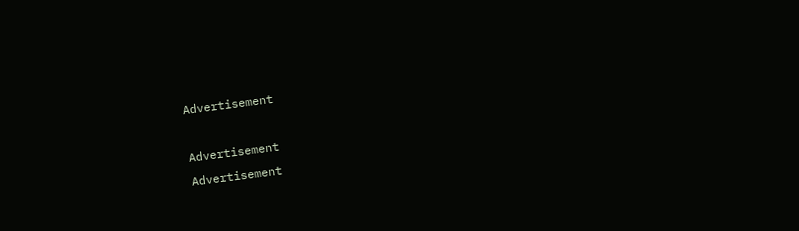Advertisement

Advertisement
Advertisement